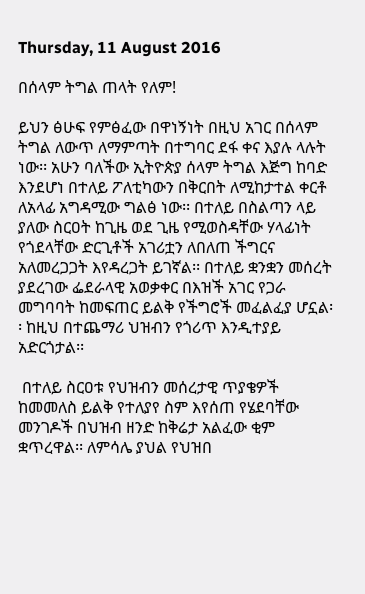Thursday, 11 August 2016

በሰላም ትግል ጠላት የለም!

ይህን ፅሁፍ የምፅፈው በዋነኝነት በዚህ አገር በሰላም ትግል ለውጥ ለማምጣት በተግባር ደፋ ቀና እያሉ ላሉት ነው፡፡ አሁን ባለችው ኢትዮጵያ ሰላም ትግል እጅግ ከባድ እንደሆነ በተለይ ፖለቲካውን በቅርበት ለሚከታተል ቀርቶ ለአላፊ አግዳሚው ግልፅ ነው፡፡ በተለይ በስልጣን ላይ ያለው ስርዐት ከጊዜ ወደ ጊዜ የሚወስዳቸው ሃላፊነት የጎደላቸው ድርጊቶች አገሪቷን ለበለጠ ችግርና አለመረጋጋት እየዳረጋት ይገኛል፡፡ በተለይ ቋንቋን መሰረት ያደረገው ፌደራላዊ አወቃቀር በእዝች አገር የጋራ መግባባት ከመፍጠር ይልቅ የችግሮች መፈልፈያ ሆኗል፡፡ ከዚህ በተጨማሪ ህዝብን የጎሪጥ እንዲተያይ አድርጎታል፡፡

 በተለይ ስርዐቱ የህዝብን መሰረታዊ ጥያቄዎች ከመመለስ ይልቅ የተለያየ ስም እየሰጠ የሄደባቸው መንገዶች በህዝብ ዘንድ ከቅሬታ አልፈው ቂም ቋጥረዋል፡፡ ለምሳሌ ያህል የህዝበ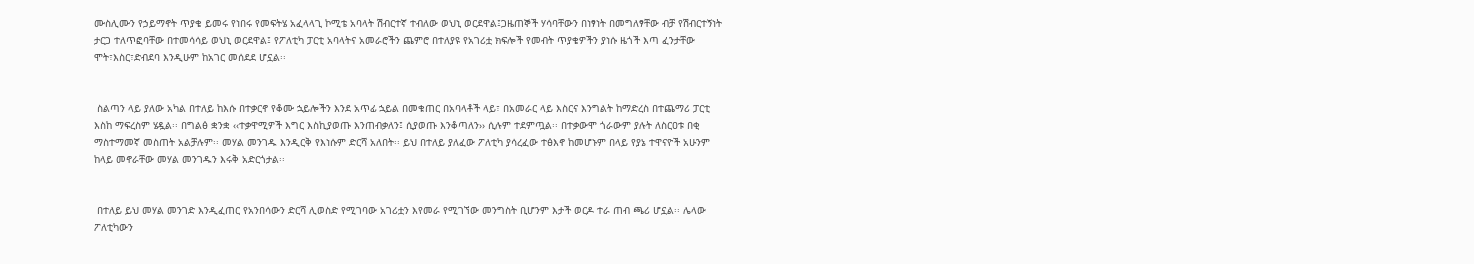ሙስሊሙን የኃይማኖት ጥያቄ ይመሩ የነበሩ የመፍትሄ አፈላላጊ ኮሚቴ አባላት ሽብርተኛ ተብለው ወህኒ ወርደዋል፤ጋዜጠኞች ሃሳባቸውን በነፃነት በመግለፃቸው ብቻ የሽብርተኝነት ታርጋ ተለጥፎባቸው በተመሳሳይ ወህኒ ወርደዋል፤ የፖለቲካ ፓርቲ አባላትና አመራሮችን ጨምሮ በተለያዩ የአገሪቷ ክፍሎች የመብት ጥያቄዎችን ያነሱ ዜጎች እጣ ፈንታቸው ሞት፣እስር፣ድብደባ እንዲሁም ከአገር መሰደደ ሆኗል፡፡


 ስልጣን ላይ ያለው አካል በተለይ ከእሱ በተቃርኖ የቆሙ ኋይሎችን እንደ አጥፊ ኋይል በመቁጠር በአባላቶች ላይ፣ በአመራር ላይ እስርና እንግልት ከማድረስ በተጨማሪ ፓርቲ እስከ ማፍረስም ሄዷል፡፡ በግልፅ ቋንቋ ‹‹ተቃዋሚዎች እግር እስኪያወጡ እንጠብቃለን፤ ሲያወጡ እንቆጣለን›› ሲሉም ተደምጧል፡፡ በተቃውሞ ጎራውም ያሉት ለስርዐቱ በቂ ማስተማመኛ መስጠት አልቻሉም፡፡ መሃል መንገዱ እንዲርቅ የእነሱም ድርሻ አለበት፡፡ ይህ በተለይ ያለፈው ፖለቲካ ያሳረፈው ተፅእኖ ከመሆኑም በላይ የያኔ ተዋናዮች አሁንም ከላይ መኖራቸው መሃል መንገዱን እሩቅ አድርጎታል፡፡


 በተለይ ይህ መሃል መንገድ እንዲፈጠር የአንበሳውን ድርሻ ሊወስድ የሚገባው አገሪቷን እየመራ የሚገኘው መንግስት ቢሆንም እታች ወርዶ ተራ ጠብ ጫሪ ሆኗል፡፡ ሌላው ፖለቲካውን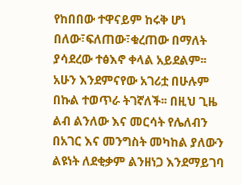የከበበው ተዋናይም ከሩቅ ሆነ በለው፣ፍለጠው፣ቁረጠው በማለት ያሳደረው ተፅእኖ ቀላል አይደልም፡፡ አሁን እንደምናየው አገሪቷ በሁሉም በኩል ተወጥራ ትገኛለች፡፡ በዚህ ጊዜ ልብ ልንለው እና መርሳት የሌለብን በአገር እና መንግስት መካከል ያለውን ልዩነት ለደቂቃም ልንዘነጋ እንደማይገባ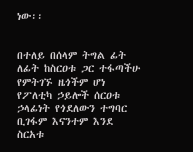ነው፡፡


በተለይ በሰላም ትግል ፊት ለፊት ከስርዐቱ ጋር ተፋጣችሁ የምትገኙ ዜጎችም ሆነ የፖለቲካ ኃይሎች ሰርዐቱ ኃላፊነት የጎደለውን ተግባር ቢገፋም እናንተም እንደ ስርአቱ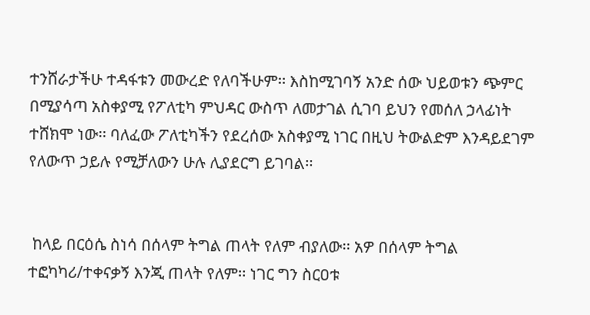ተንሸራታችሁ ተዳፋቱን መውረድ የለባችሁም፡፡ እስከሚገባኝ አንድ ሰው ህይወቱን ጭምር በሚያሳጣ አስቀያሚ የፖለቲካ ምህዳር ውስጥ ለመታገል ሲገባ ይህን የመሰለ ኃላፊነት ተሸክሞ ነው፡፡ ባለፈው ፖለቲካችን የደረሰው አስቀያሚ ነገር በዚህ ትውልድም እንዳይደገም የለውጥ ኃይሉ የሚቻለውን ሁሉ ሊያደርግ ይገባል፡፡


 ከላይ በርዕሴ ስነሳ በሰላም ትግል ጠላት የለም ብያለው፡፡ አዎ በሰላም ትግል ተፎካካሪ/ተቀናቃኝ እንጂ ጠላት የለም፡፡ ነገር ግን ስርዐቱ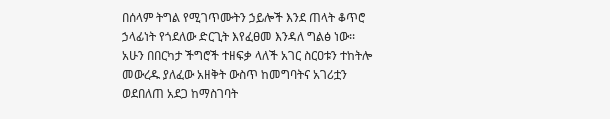በሰላም ትግል የሚገጥሙትን ኃይሎች እንደ ጠላት ቆጥሮ ኃላፊነት የጎደለው ድርጊት እየፈፀመ እንዳለ ግልፅ ነው፡፡ አሁን በበርካታ ችግሮች ተዘፍቃ ላለች አገር ስርዐቱን ተከትሎ መውረዱ ያለፈው አዘቅት ውስጥ ከመግባትና አገሪቷን ወደበለጠ አደጋ ከማስገባት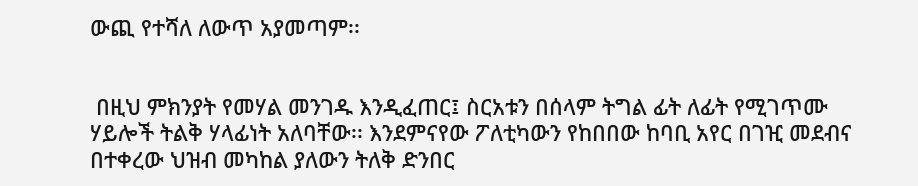ውጪ የተሻለ ለውጥ አያመጣም፡፡


 በዚህ ምክንያት የመሃል መንገዱ እንዲፈጠር፤ ስርአቱን በሰላም ትግል ፊት ለፊት የሚገጥሙ ሃይሎች ትልቅ ሃላፊነት አለባቸው፡፡ እንደምናየው ፖለቲካውን የከበበው ከባቢ አየር በገዢ መደብና በተቀረው ህዝብ መካከል ያለውን ትለቅ ድንበር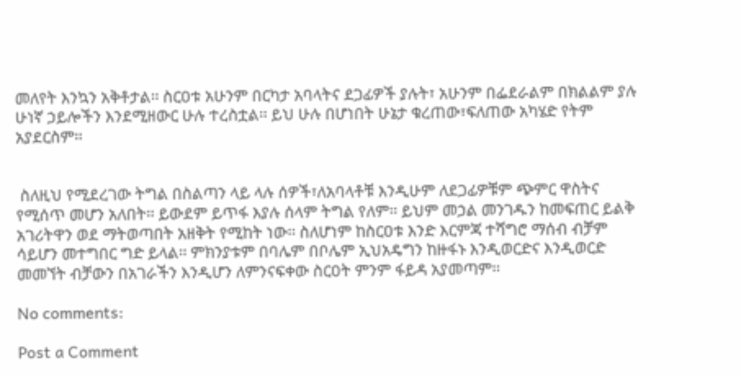መለየት እንኳን አቅቶታል፡፡ ስርዐቱ አሁንም በርካታ አባላትና ደጋፊዎች ያሉት፣ አሁንም በፌደራልም በክልልም ያሉ ሁነኛ ኃይሎችን እንደሚዘውር ሁሉ ተረስቷል፡፡ ይህ ሁሉ በሆነበት ሁኔታ ቁረጠው፣ፍለጠው አካሄድ የትም አያደርስም፡፡


 ስለዚህ የሚደረገው ትግል በስልጣን ላይ ላሉ ሰዎች፣ለአባላቶቹ እንዲሁም ለደጋፊዎቹም ጭምር ዋስትና የሚሰጥ መሆን አለበት፡፡ ይውደም ይጥፋ እያሉ ሰላም ትግል የለም፡፡ ይህም መኃል መንገዱን ከመፍጠር ይልቅ አገሪትዋን ወደ ማትወጣበት አዘቅት የሚከት ነው፡፡ ስለሆነም ከስርዐቱ እንድ እርምጃ ተሻግሮ ማሰብ ብቻም ሳይሆን መተግበር ግድ ይላል፡፡ ምክንያቱም በባሌም በቦሌም ኢህአዴግን ከዙፋኑ እንዲወርድና እንዲወርድ መመኘት ብቻውን በአገራችን እንዲሆን ለምንናፍቀው ስርዐት ምንም ፋይዳ አያመጣም፡፡

No comments:

Post a Comment